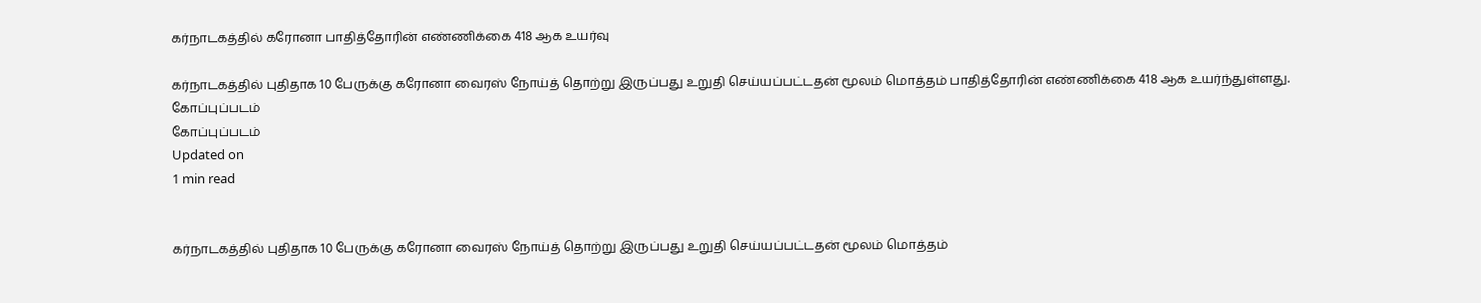கர்நாடகத்தில் கரோனா பாதித்தோரின் எண்ணிக்கை 418 ஆக உயர்வு

கர்நாடகத்தில் புதிதாக 10 பேருக்கு கரோனா வைரஸ் நோய்த் தொற்று இருப்பது உறுதி செய்யப்பட்டதன் மூலம் மொத்தம் பாதித்தோரின் எண்ணிக்கை 418 ஆக உயர்ந்துள்ளது.
கோப்புப்படம்
கோப்புப்படம்
Updated on
1 min read


கர்நாடகத்தில் புதிதாக 10 பேருக்கு கரோனா வைரஸ் நோய்த் தொற்று இருப்பது உறுதி செய்யப்பட்டதன் மூலம் மொத்தம்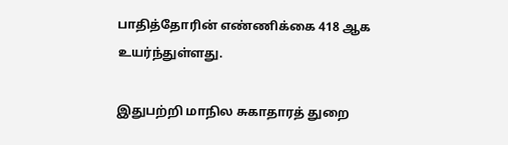பாதித்தோரின் எண்ணிக்கை 418 ஆக உயர்ந்துள்ளது.

இதுபற்றி மாநில சுகாதாரத் துறை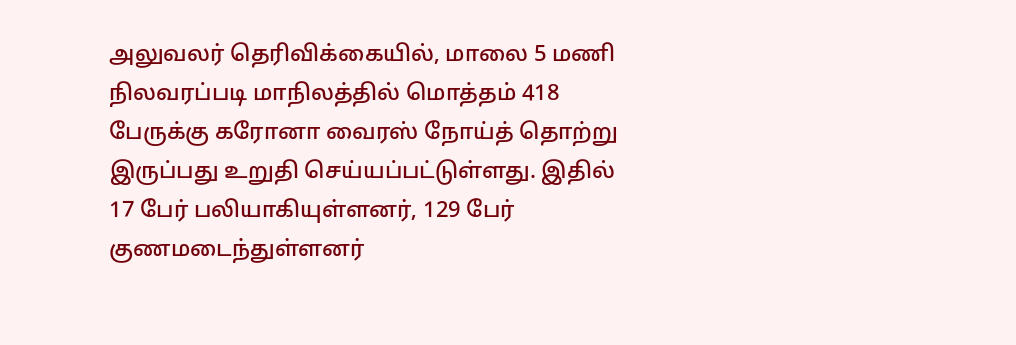அலுவலர் தெரிவிக்கையில், மாலை 5 மணி நிலவரப்படி மாநிலத்தில் மொத்தம் 418 பேருக்கு கரோனா வைரஸ் நோய்த் தொற்று இருப்பது உறுதி செய்யப்பட்டுள்ளது. இதில் 17 பேர் பலியாகியுள்ளனர், 129 பேர் குணமடைந்துள்ளனர்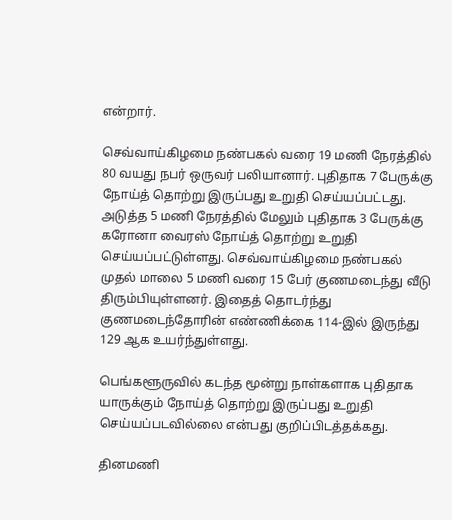என்றார்.

செவ்வாய்கிழமை நண்பகல் வரை 19 மணி நேரத்தில் 80 வயது நபர் ஒருவர் பலியானார். புதிதாக 7 பேருக்கு நோய்த் தொற்று இருப்பது உறுதி செய்யப்பட்டது. அடுத்த 5 மணி நேரத்தில் மேலும் புதிதாக 3 பேருக்கு கரோனா வைரஸ் நோய்த் தொற்று உறுதி செய்யப்பட்டுள்ளது. செவ்வாய்கிழமை நண்பகல் முதல் மாலை 5 மணி வரை 15 பேர் குணமடைந்து வீடு திரும்பியுள்ளனர். இதைத் தொடர்ந்து குணமடைந்தோரின் எண்ணிக்கை 114-இல் இருந்து 129 ஆக உயர்ந்துள்ளது.

பெங்களூருவில் கடந்த மூன்று நாள்களாக புதிதாக யாருக்கும் நோய்த் தொற்று இருப்பது உறுதி செய்யப்படவில்லை என்பது குறிப்பிடத்தக்கது.

தினமணி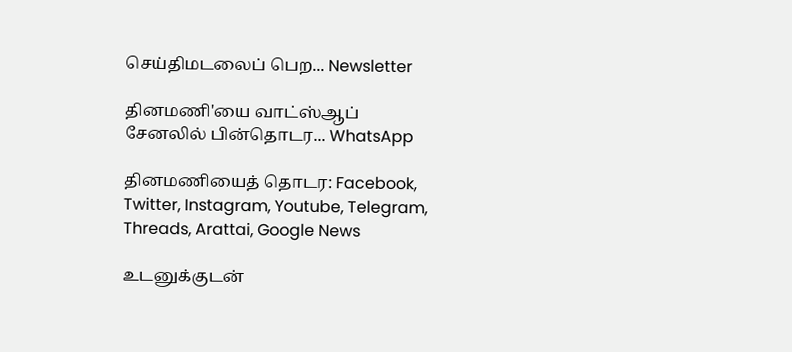செய்திமடலைப் பெற... Newsletter

தினமணி'யை வாட்ஸ்ஆப் சேனலில் பின்தொடர... WhatsApp

தினமணியைத் தொடர: Facebook, Twitter, Instagram, Youtube, Telegram, Threads, Arattai, Google News

உடனுக்குடன்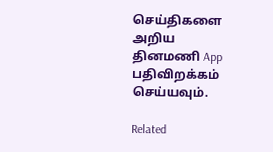செய்திகளை அறிய தினமணி App பதிவிறக்கம் செய்யவும்.

Related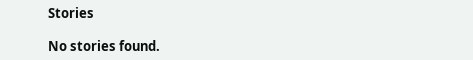Stories

No stories found.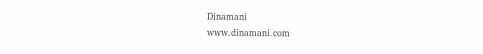Dinamani
www.dinamani.com